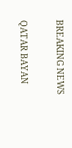BREAKING NEWS

QATAR BAYAN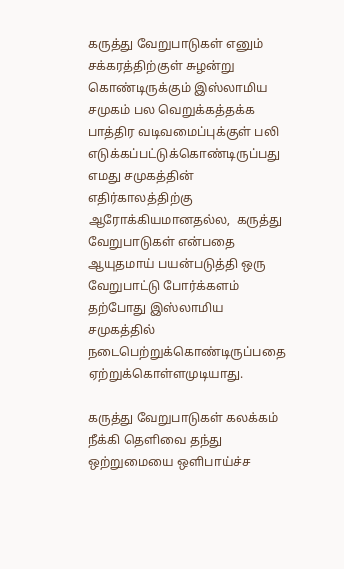கருத்து வேறுபாடுகள் எனும் சக்கரத்திற்குள் சுழன்று கொண்டிருக்கும் இஸ்லாமிய சமுகம் பல வெறுக்கத்தக்க பாத்திர வடிவமைப்புக்குள் பலி எடுக்கப்பட்டுக்கொண்டிருப்பது எமது சமுகத்தின் எதிர்காலத்திற்கு ஆரோக்கியமானதல்ல,  கருத்து வேறுபாடுகள் என்பதை ஆயுதமாய் பயன்படுத்தி ஒரு வேறுபாட்டு போர்க்களம் தற்போது இஸ்லாமிய சமுகத்தில் நடைபெற்றுக்கொண்டிருப்பதை ஏற்றுக்கொள்ளமுடியாது.

கருத்து வேறுபாடுகள் கலக்கம் நீக்கி தெளிவை தந்து ஒற்றுமையை ஒளிபாய்ச்ச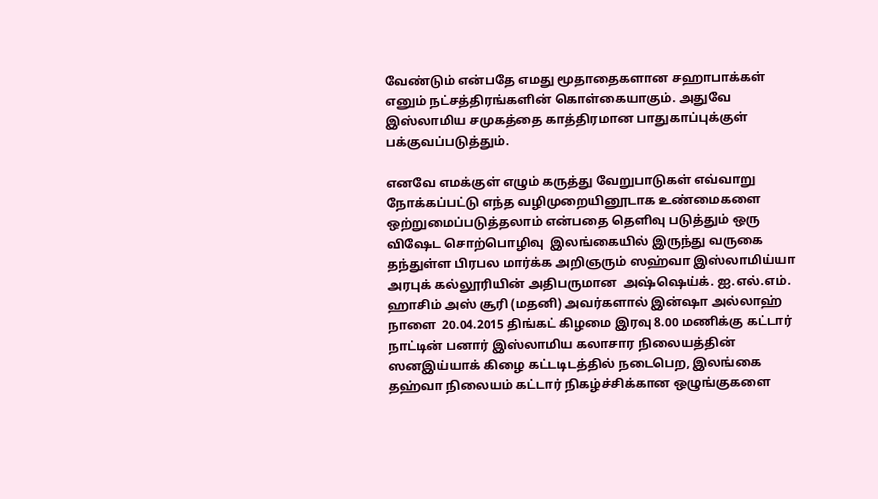வேண்டும் என்பதே எமது மூதாதைகளான சஹாபாக்கள் எனும் நட்சத்திரங்களின் கொள்கையாகும். அதுவே இஸ்லாமிய சமுகத்தை காத்திரமான பாதுகாப்புக்குள் பக்குவப்படுத்தும்.

எனவே எமக்குள் எழும் கருத்து வேறுபாடுகள் எவ்வாறு நோக்கப்பட்டு எந்த வழிமுறையினூடாக உண்மைகளை ஒற்றுமைப்படுத்தலாம் என்பதை தெளிவு படுத்தும் ஒரு விஷேட சொற்பொழிவு  இலங்கையில் இருந்து வருகை தந்துள்ள பிரபல மார்க்க அறிஞரும் ஸஹ்வா இஸ்லாமிய்யா அரபுக் கல்லூரியின் அதிபருமான  அஷ்ஷெய்க். ஐ.எல்.எம். ஹாசிம் அஸ் சூரி (மதனி) அவர்களால் இன்ஷா அல்லாஹ் நாளை  20.04.2015 திங்கட் கிழமை இரவு 8.00 மணிக்கு கட்டார் நாட்டின் பனார் இஸ்லாமிய கலாசார நிலையத்தின் ஸனஇய்யாக் கிழை கட்டடிடத்தில் நடைபெற, இலங்கை தஹ்வா நிலையம் கட்டார் நிகழ்ச்சிக்கான ஒழுங்குகளை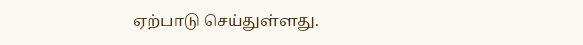ஏற்பாடு செய்துள்ளது.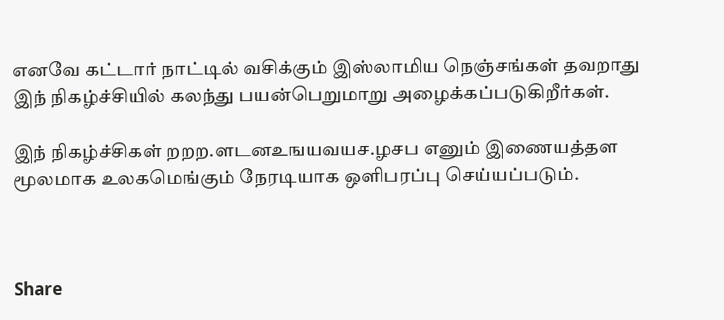எனவே கட்டார் நாட்டில் வசிக்கும் இஸ்லாமிய நெஞ்சங்கள் தவறாது இந் நிகழ்ச்சியில் கலந்து பயன்பெறுமாறு அழைக்கப்படுகிறீர்கள்.

இந் நிகழ்ச்சிகள் றறற.ளடனஉஙயவயச.ழசப எனும் இணையத்தள மூலமாக உலகமெங்கும் நேரடியாக ஒளிபரப்பு செய்யப்படும்.



Share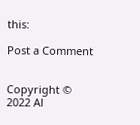this:

Post a Comment


Copyright © 2022 Al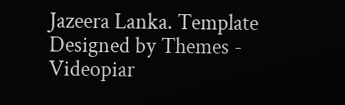Jazeera Lanka. Template Designed by Themes - Videopiar